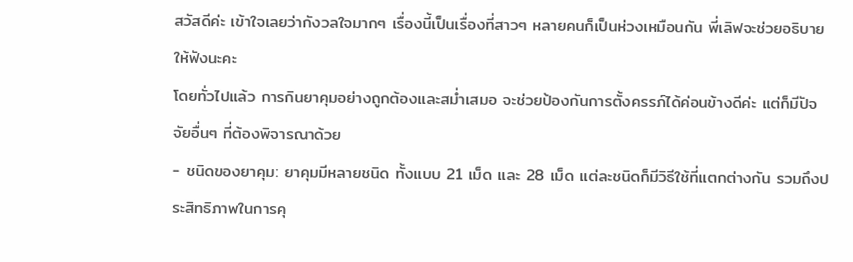สวัสดีค่ะ เข้าใจเลยว่ากังวลใจมากๆ เรื่องนี้เป็นเรื่องที่สาวๆ หลายคนก็เป็นห่วงเหมือนกัน พี่เลิฟจะช่วยอธิบายให้ฟังนะคะ
โดยทั่วไปแล้ว การกินยาคุมอย่างถูกต้องและสม่ำเสมอ จะช่วยป้องกันการตั้งครรภ์ได้ค่อนข้างดีค่ะ แต่ก็มีปัจจัยอื่นๆ ที่ต้องพิจารณาด้วย
- ชนิดของยาคุม: ยาคุมมีหลายชนิด ทั้งแบบ 21 เม็ด และ 28 เม็ด แต่ละชนิดก็มีวิธีใช้ที่แตกต่างกัน รวมถึงประสิทธิภาพในการคุ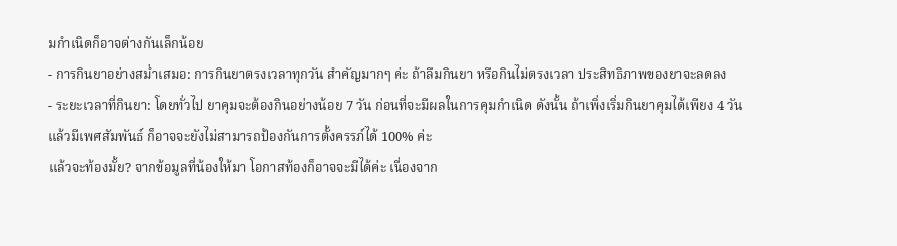มกำเนิดก็อาจต่างกันเล็กน้อย
- การกินยาอย่างสม่ำเสมอ: การกินยาตรงเวลาทุกวัน สำคัญมากๆ ค่ะ ถ้าลืมกินยา หรือกินไม่ตรงเวลา ประสิทธิภาพของยาจะลดลง
- ระยะเวลาที่กินยา: โดยทั่วไป ยาคุมจะต้องกินอย่างน้อย 7 วัน ก่อนที่จะมีผลในการคุมกำเนิด ดังนั้น ถ้าเพิ่งเริ่มกินยาคุมได้เพียง 4 วัน แล้วมีเพศสัมพันธ์ ก็อาจจะยังไม่สามารถป้องกันการตั้งครรภ์ได้ 100% ค่ะ
แล้วจะท้องมั้ย? จากข้อมูลที่น้องให้มา โอกาสท้องก็อาจจะมีได้ค่ะ เนื่องจาก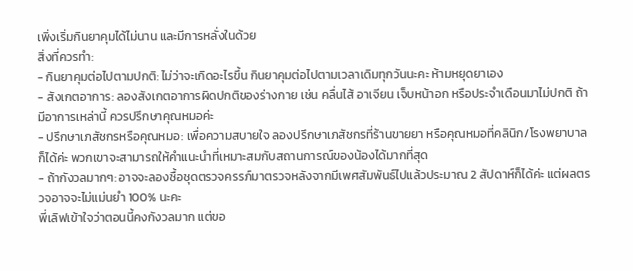เพิ่งเริ่มกินยาคุมได้ไม่นาน และมีการหลั่งในด้วย
สิ่งที่ควรทำ:
- กินยาคุมต่อไปตามปกติ: ไม่ว่าจะเกิดอะไรขึ้น กินยาคุมต่อไปตามเวลาเดิมทุกวันนะคะ ห้ามหยุดยาเอง
- สังเกตอาการ: ลองสังเกตอาการผิดปกติของร่างกาย เช่น คลื่นไส้ อาเจียน เจ็บหน้าอก หรือประจำเดือนมาไม่ปกติ ถ้ามีอาการเหล่านี้ ควรปรึกษาคุณหมอค่ะ
- ปรึกษาเภสัชกรหรือคุณหมอ: เพื่อความสบายใจ ลองปรึกษาเภสัชกรที่ร้านขายยา หรือคุณหมอที่คลินิก/โรงพยาบาลก็ได้ค่ะ พวกเขาจะสามารถให้คำแนะนำที่เหมาะสมกับสถานการณ์ของน้องได้มากที่สุด
- ถ้ากังวลมากๆ: อาจจะลองซื้อชุดตรวจครรภ์มาตรวจหลังจากมีเพศสัมพันธ์ไปแล้วประมาณ 2 สัปดาห์ก็ได้ค่ะ แต่ผลตรวจอาจจะไม่แม่นยำ 100% นะคะ
พี่เลิฟเข้าใจว่าตอนนี้คงกังวลมาก แต่ขอ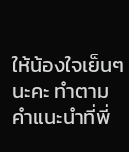ให้น้องใจเย็นๆ นะคะ ทำตามคำแนะนำที่พี่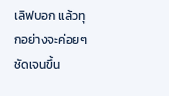เลิฟบอก แล้วทุกอย่างจะค่อยๆ ชัดเจนขึ้น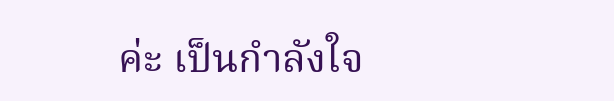ค่ะ เป็นกำลังใจ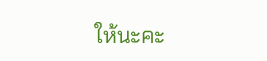ให้นะคะ